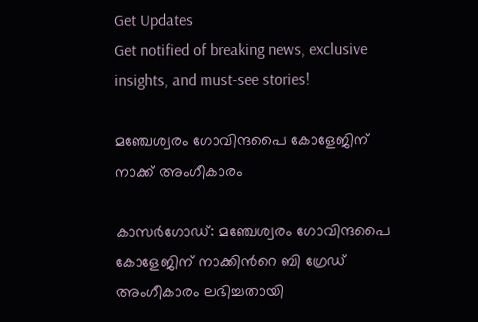Get Updates
Get notified of breaking news, exclusive insights, and must-see stories!

മഞ്ചേശ്വരം ഗോവിന്ദപൈ കോളേജിന് നാക്ക് അംഗീകാരം

കാസര്‍ഗോഡ്: മഞ്ചേശ്വരം ഗോവിന്ദപൈ കോളേജിന് നാക്കിന്‍റെ ബി ഗ്രേഡ് അംഗീകാരം ലഭിച്ചതായി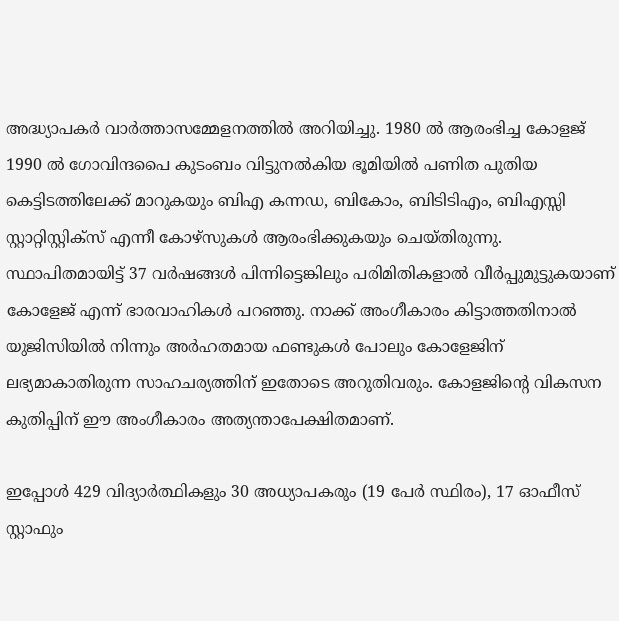അദ്ധ്യാപകര്‍ വാർത്താസമ്മേളനത്തിൽ അറിയിച്ചു. 1980 ൽ ആരംഭിച്ച കോളജ് 1990 ൽ ഗോവിന്ദപൈ കുടംബം വിട്ടുനൽകിയ ഭൂമിയിൽ പണിത പുതിയ കെട്ടിടത്തിലേക്ക് മാറുകയും ബിഎ കന്നഡ, ബികോം, ബിടിടിഎം, ബിഎസ്സി സ്റ്റാറ്റിസ്റ്റിക്‌സ് എന്നീ കോഴ്‌സുകൾ ആരംഭിക്കുകയും ചെയ്തിരുന്നു. സ്ഥാപിതമായിട്ട് 37 വർഷങ്ങൾ പിന്നിട്ടെങ്കിലും പരിമിതികളാൽ വീർപ്പുമുട്ടുകയാണ് കോളേജ് എന്ന് ഭാരവാഹികള്‍ പറഞ്ഞു. നാക്ക് അംഗീകാരം കിട്ടാത്തതിനാൽ യുജിസിയിൽ നിന്നും അർഹതമായ ഫണ്ടുകൾ പോലും കോളേജിന് ലഭ്യമാകാതിരുന്ന സാഹചര്യത്തിന് ഇതോടെ അറുതിവരും. കോളജിന്റെ വികസന കുതിപ്പിന് ഈ അംഗീകാരം അത്യന്താപേക്ഷിതമാണ്.

ഇപ്പോൾ 429 വിദ്യാർത്ഥികളും 30 അധ്യാപകരും (19 പേർ സ്ഥിരം), 17 ഓഫീസ് സ്റ്റാഫും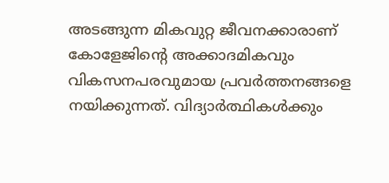അടങ്ങുന്ന മികവുറ്റ ജീവനക്കാരാണ് കോളേജിന്റെ അക്കാദമികവും വികസനപരവുമായ പ്രവർത്തനങ്ങളെ നയിക്കുന്നത്. വിദ്യാർത്ഥികൾക്കും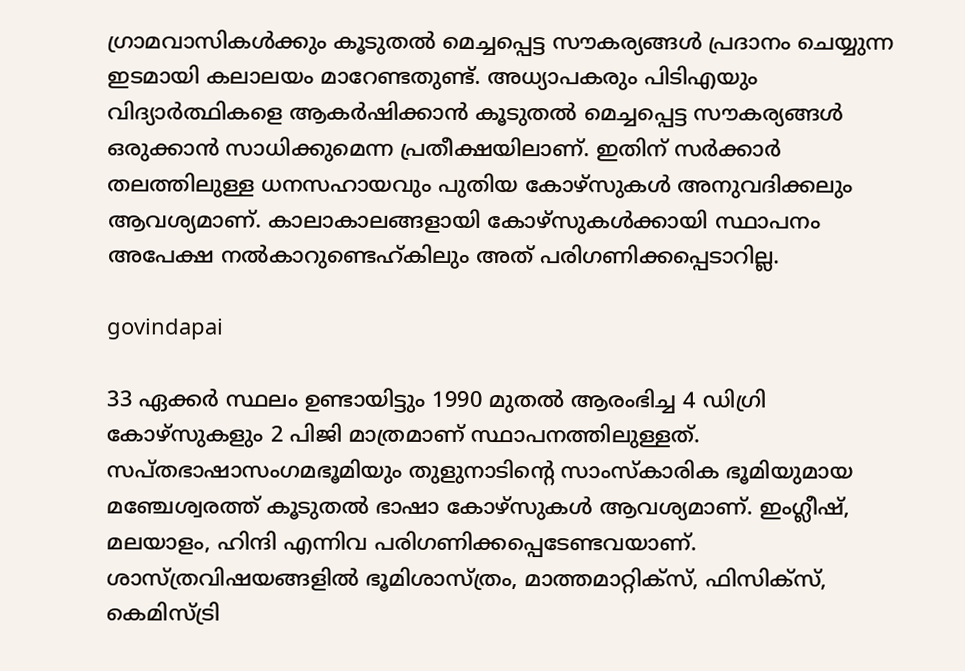ഗ്രാമവാസികൾക്കും കൂടുതൽ മെച്ചപ്പെട്ട സൗകര്യങ്ങൾ പ്രദാനം ചെയ്യുന്ന ഇടമായി കലാലയം മാറേണ്ടതുണ്ട്. അധ്യാപകരും പിടിഎയും വിദ്യാർത്ഥികളെ ആകർഷിക്കാൻ കൂടുതൽ മെച്ചപ്പെട്ട സൗകര്യങ്ങൾ ഒരുക്കാൻ സാധിക്കുമെന്ന പ്രതീക്ഷയിലാണ്. ഇതിന് സർക്കാർ തലത്തിലുള്ള ധനസഹായവും പുതിയ കോഴ്‌സുകൾ അനുവദിക്കലും ആവശ്യമാണ്. കാലാകാലങ്ങളായി കോഴ്‌സുകൾക്കായി സ്ഥാപനം അപേക്ഷ നല്‍കാറുണ്ടെഹ്കിലും അത് പരിഗണിക്കപ്പെടാറില്ല.

govindapai

33 ഏക്കർ സ്ഥലം ഉണ്ടായിട്ടും 1990 മുതൽ ആരംഭിച്ച 4 ഡിഗ്രി കോഴ്‌സുകളും 2 പിജി മാത്രമാണ് സ്ഥാപനത്തിലുള്ളത്. സപ്തഭാഷാസംഗമഭൂമിയും തുളുനാടിന്റെ സാംസ്‌കാരിക ഭൂമിയുമായ മഞ്ചേശ്വരത്ത് കൂടുതൽ ഭാഷാ കോഴ്‌സുകൾ ആവശ്യമാണ്. ഇംഗ്ലീഷ്, മലയാളം, ഹിന്ദി എന്നിവ പരിഗണിക്കപ്പെടേണ്ടവയാണ്. ശാസ്ത്രവിഷയങ്ങളിൽ ഭൂമിശാസ്ത്രം, മാത്തമാറ്റിക്‌സ്, ഫിസിക്‌സ്, കെമിസ്ട്രി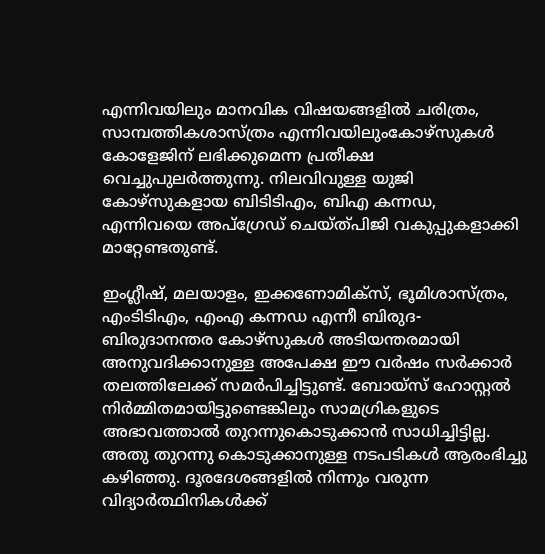എന്നിവയിലും മാനവിക വിഷയങ്ങളിൽ ചരിത്രം, സാമ്പത്തികശാസ്ത്രം എന്നിവയിലുംകോഴ്‌സുകൾ കോളേജിന് ലഭിക്കുമെന്ന പ്രതീക്ഷ വെച്ചുപുലർത്തുന്നു. നിലവിവുള്ള യുജി കോഴ്‌സുകളായ ബിടിടിഎം, ബിഎ കന്നഡ, എന്നിവയെ അപ്‌ഗ്രേഡ് ചെയ്ത്പിജി വകുപ്പുകളാക്കി മാറ്റേണ്ടതുണ്ട്.

ഇംഗ്ലീഷ്, മലയാളം, ഇക്കണോമിക്‌സ്, ഭൂമിശാസ്ത്രം, എംടിടിഎം, എംഎ കന്നഡ എന്നീ ബിരുദ-ബിരുദാനന്തര കോഴ്‌സുകൾ അടിയന്തരമായി അനുവദിക്കാനുള്ള അപേക്ഷ ഈ വർഷം സർക്കാർ തലത്തിലേക്ക് സമർപിച്ചിട്ടുണ്ട്. ബോയ്‌സ് ഹോസ്റ്റൽ നിർമ്മിതമായിട്ടുണ്ടെങ്കിലും സാമഗ്രികളുടെ അഭാവത്താൽ തുറന്നുകൊടുക്കാൻ സാധിച്ചിട്ടില്ല. അതു തുറന്നു കൊടുക്കാനുള്ള നടപടികൾ ആരംഭിച്ചു കഴിഞ്ഞു. ദൂരദേശങ്ങളിൽ നിന്നും വരുന്ന വിദ്യാർത്ഥിനികൾക്ക്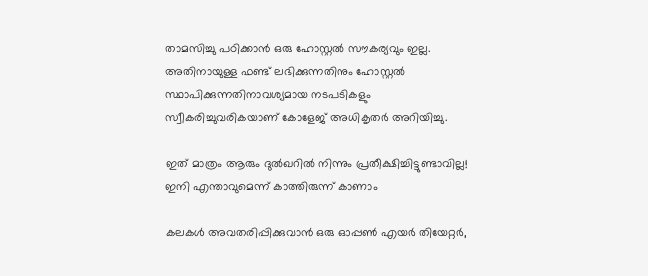താമസിച്ചു പഠിക്കാൻ ഒരു ഹോസ്റ്റൽ സൗകര്യവും ഇല്ല. അതിനായുള്ള ഫണ്ട് ലഭിക്കുന്നതിനും ഹോസ്റ്റൽ സ്ഥാപിക്കുന്നതിനാവശ്യമായ നടപടികളും സ്വീകരിച്ചുവരികയാണ് കോളേജ് അധികൃതർ അറിയിച്ചു.

ഇത് മാത്രം ആരും ദുല്‍ഖറില്‍ നിന്നും പ്രതീക്ഷിച്ചിട്ടുണ്ടാവില്ല! ഇനി എന്താവുമെന്ന് കാത്തിരുന്ന് കാണാം

കലകൾ അവതരിപ്പിക്കുവാൻ ഒരു ഓപ്പൺ എയർ തിയേറ്റർ,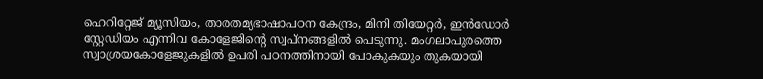ഹെറിറ്റേജ് മ്യൂസിയം, താരതമ്യഭാഷാപഠന കേന്ദ്രം, മിനി തിയേറ്റർ, ഇൻഡോർ സ്റ്റേഡിയം എന്നിവ കോളേജിന്റെ സ്വപ്നങ്ങളിൽ പെടുന്നു. മംഗലാപുരത്തെ സ്വാശ്രയകോളേജുകളിൽ ഉപരി പഠനത്തിനായി പോകുകയും തുകയായി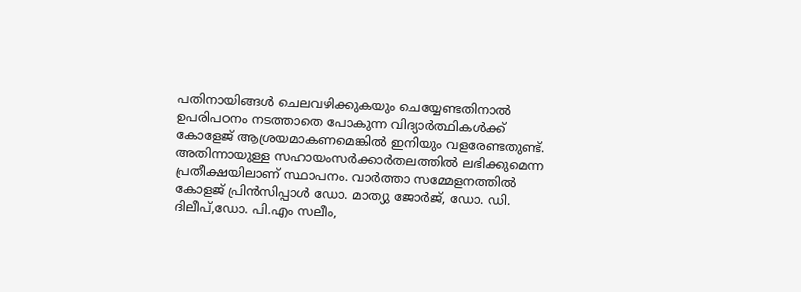പതിനായിങ്ങൾ ചെലവഴിക്കുകയും ചെയ്യേണ്ടതിനാൽ ഉപരിപഠനം നടത്താതെ പോകുന്ന വിദ്യാർത്ഥികൾക്ക് കോളേജ് ആശ്രയമാകണമെങ്കിൽ ഇനിയും വളരേണ്ടതുണ്ട്. അതിന്നായുള്ള സഹായംസർക്കാർതലത്തിൽ ലഭിക്കുമെന്ന പ്രതീക്ഷയിലാണ് സ്ഥാപനം. വാർത്താ സമ്മേളനത്തിൽ കോളജ് പ്രിൻസിപ്പാൾ ഡോ. മാത്യു ജോർജ്, ഡോ. ഡി. ദിലീപ്,ഡോ. പി.എം സലീം,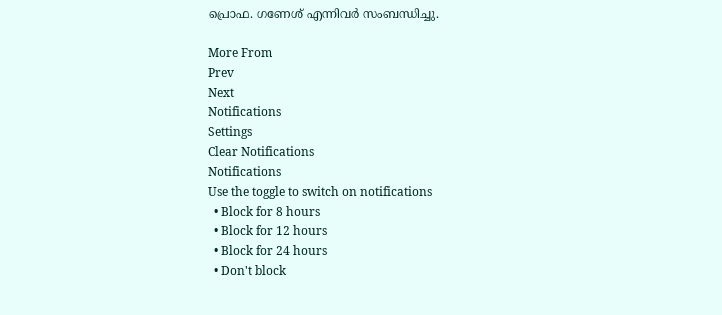പ്രൊഫ. ഗണേശ് എന്നിവർ സംബന്ധിച്ചു.

More From
Prev
Next
Notifications
Settings
Clear Notifications
Notifications
Use the toggle to switch on notifications
  • Block for 8 hours
  • Block for 12 hours
  • Block for 24 hours
  • Don't block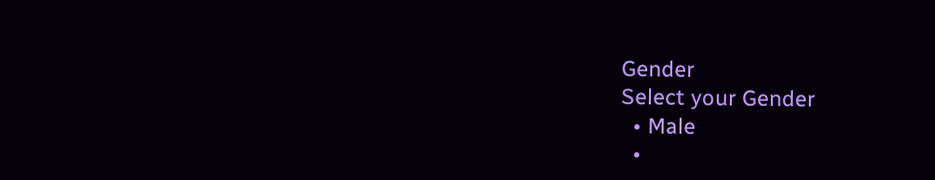Gender
Select your Gender
  • Male
  •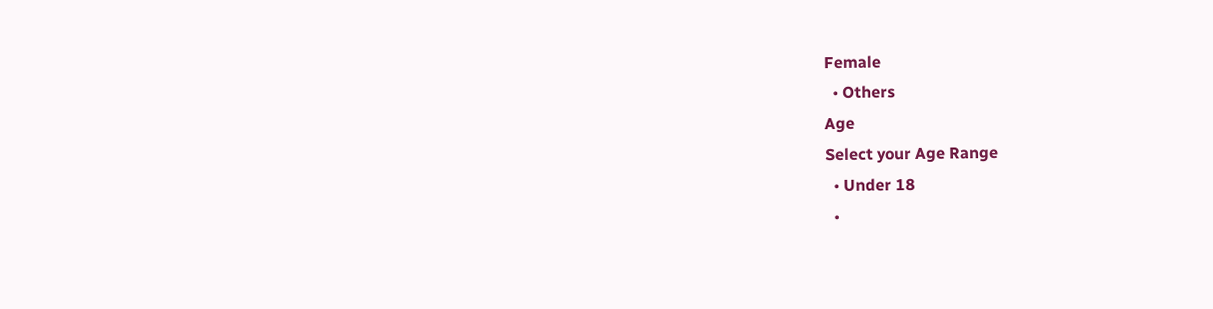Female
  • Others
Age
Select your Age Range
  • Under 18
  •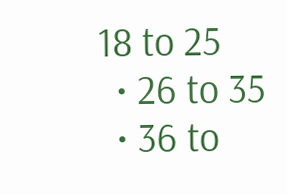18 to 25
  • 26 to 35
  • 36 to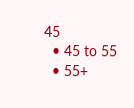45
  • 45 to 55
  • 55+